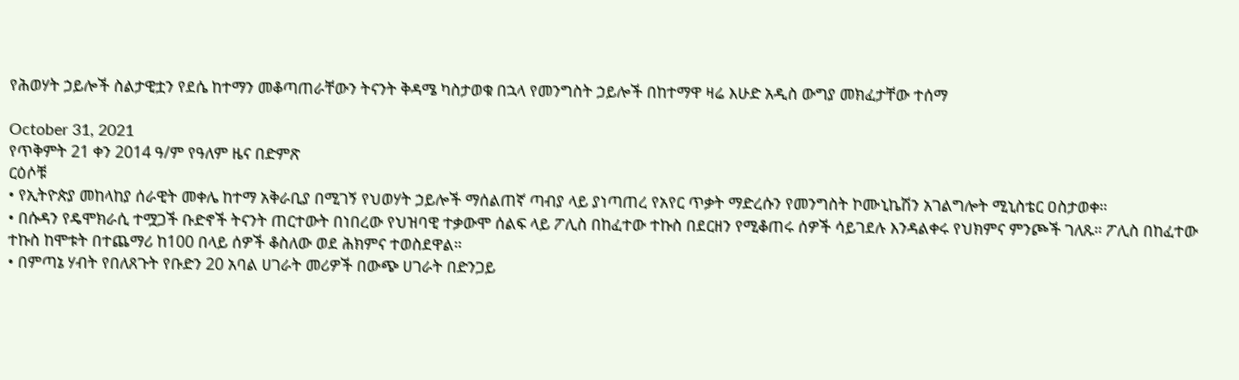የሕወሃት ኃይሎች ስልታዊቷን የደሴ ከተማን መቆጣጠራቸውን ትናንት ቅዳሜ ካስታወቁ በኋላ የመንግስት ኃይሎች በከተማዋ ዛሬ እሁድ አዲስ ውግያ መክፈታቸው ተሰማ

October 31, 2021
የጥቅምት 21 ቀን 2014 ዓ/ም የዓለም ዜና በድምጽ
ርዕሶቹ
• የኢትዮጵያ መከላከያ ሰራዊት መቀሌ ከተማ አቅራቢያ በሚገኝ የህወሃት ኃይሎች ማሰልጠኛ ጣብያ ላይ ያነጣጠረ የአየር ጥቃት ማድረሱን የመንግስት ኮሙኒኬሽን አገልግሎት ሚኒስቴር ዐስታወቀ።
• በሱዳን የዴሞክራሲ ተሟጋች ቡድኖች ትናንት ጠርተውት በነበረው የህዝባዊ ተቃውሞ ሰልፍ ላይ ፖሊስ በከፈተው ተኩስ በደርዘን የሚቆጠሩ ሰዎች ሳይገደሉ እንዳልቀሩ የህክምና ምንጮች ገለጹ። ፖሊስ በከፈተው ተኩስ ከሞቱት በተጨማሪ ከ100 በላይ ሰዎች ቆስለው ወደ ሕክምና ተወስደዋል።
• በምጣኔ ሃብት የበለጸጉት የቡድን 20 አባል ሀገራት መሪዎች በውጭ ሀገራት በድንጋይ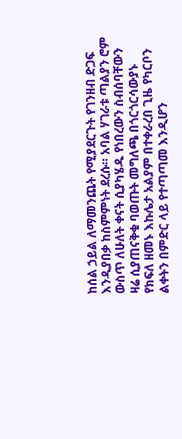ከሰል ኃይል ለማመንጨት የሚያደርጉት የገንዘብ ድጋፍ እንዲያበቃ ከስምምነት ደረሱ። አባል ሃገራቱ ጣልያን ሮም ውስጥ ለሁለት ቀናት ሲያካሄዱ የነበረውን ስብሰባቸውን ዛሬ ሲያጠናቅቁ ባወጡት መግለጫ በጎርጎርሳውያኑ የክፍለ ዘመኑ እኩሌታ አልያም በተቀራረበ ጊዜ የካርቦን ልቀትን በምድር ላይ የተጣጣመ እንዲሆን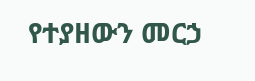የተያዘውን መርኃ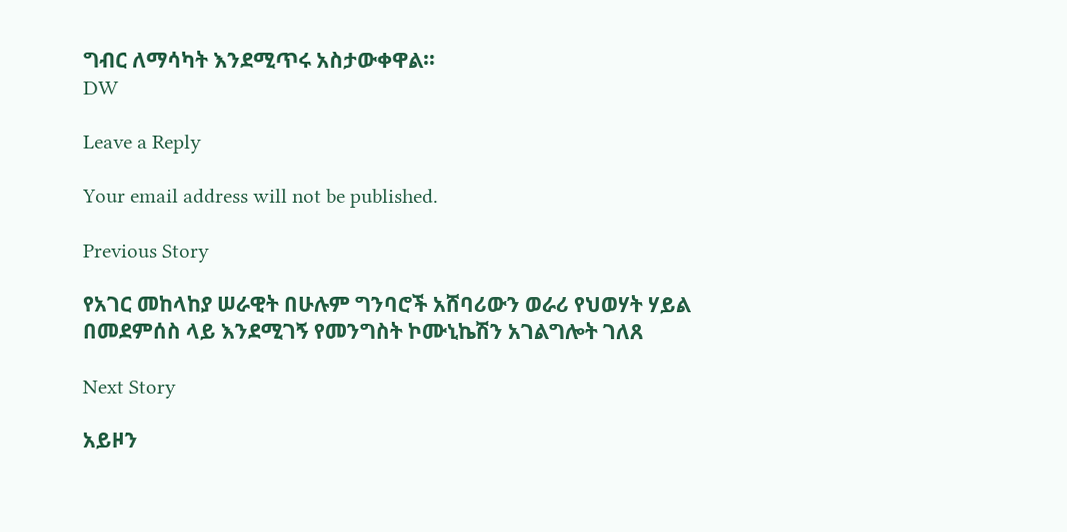ግብር ለማሳካት እንደሚጥሩ አስታውቀዋል።
DW

Leave a Reply

Your email address will not be published.

Previous Story

የአገር መከላከያ ሠራዊት በሁሉም ግንባሮች አሸባሪውን ወራሪ የህወሃት ሃይል በመደምሰስ ላይ እንደሚገኝ የመንግስት ኮሙኒኬሽን አገልግሎት ገለጸ

Next Story

አይዞን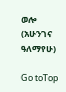ወሎ (አሁንገና ዓለማየሁ)

Go toTop